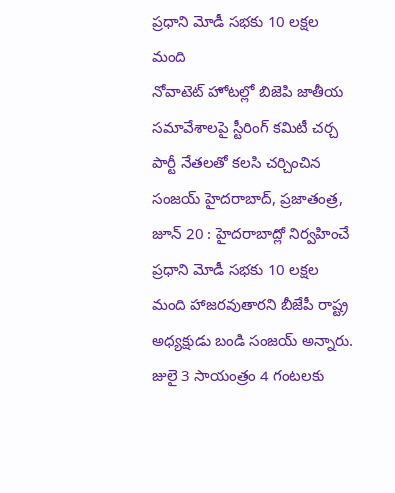ప్రధాని మోడీ సభకు 10 లక్షల మంది
నోవాటెట్ హోటల్లో బిజెపి జాతీయ సమావేశాలపై స్టీరింగ్ కమిటీ చర్చ పార్టీ నేతలతో కలసి చర్చించిన సంజయ్ హైదరాబాద్, ప్రజాతంత్ర, జూన్ 20 : హైదరాబాద్లో నిర్వహించే ప్రధాని మోడీ సభకు 10 లక్షల మంది హాజరవుతారని బీజేపీ రాష్ట్ర అధ్యక్షుడు బండి సంజయ్ అన్నారు. జులై 3 సాయంత్రం 4 గంటలకు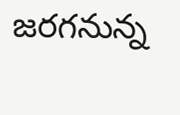జరగనున్న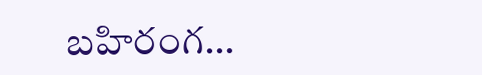బహిరంగ…